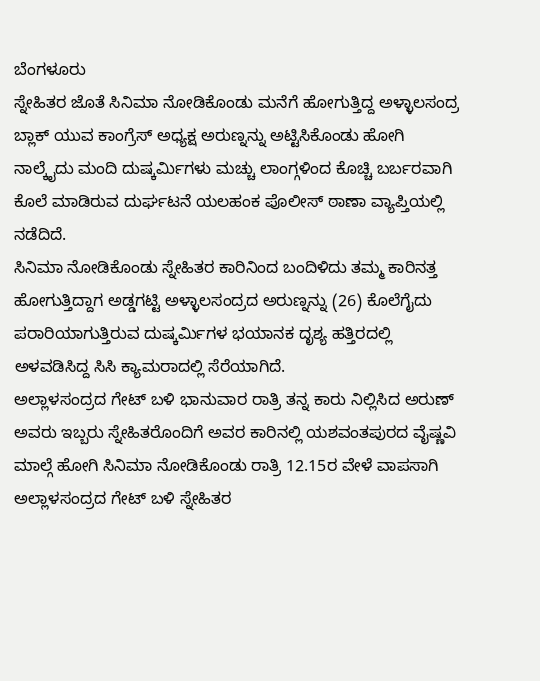ಬೆಂಗಳೂರು
ಸ್ನೇಹಿತರ ಜೊತೆ ಸಿನಿಮಾ ನೋಡಿಕೊಂಡು ಮನೆಗೆ ಹೋಗುತ್ತಿದ್ದ ಅಳ್ಳಾಲಸಂದ್ರ ಬ್ಲಾಕ್ ಯುವ ಕಾಂಗ್ರೆಸ್ ಅಧ್ಯಕ್ಷ ಅರುಣ್ನನ್ನು ಅಟ್ಟಿಸಿಕೊಂಡು ಹೋಗಿ ನಾಲ್ಕೈದು ಮಂದಿ ದುಷ್ಕರ್ಮಿಗಳು ಮಚ್ಚು ಲಾಂಗ್ಗಳಿಂದ ಕೊಚ್ಚಿ ಬರ್ಬರವಾಗಿ ಕೊಲೆ ಮಾಡಿರುವ ದುರ್ಘಟನೆ ಯಲಹಂಕ ಪೊಲೀಸ್ ಠಾಣಾ ವ್ಯಾಪ್ತಿಯಲ್ಲಿ ನಡೆದಿದೆ.
ಸಿನಿಮಾ ನೋಡಿಕೊಂಡು ಸ್ನೇಹಿತರ ಕಾರಿನಿಂದ ಬಂದಿಳಿದು ತಮ್ಮ ಕಾರಿನತ್ತ ಹೋಗುತ್ತಿದ್ದಾಗ ಅಡ್ಡಗಟ್ಟಿ ಅಳ್ಳಾಲಸಂದ್ರದ ಅರುಣ್ನನ್ನು (26) ಕೊಲೆಗೈದು ಪರಾರಿಯಾಗುತ್ತಿರುವ ದುಷ್ಕರ್ಮಿಗಳ ಭಯಾನಕ ದೃಶ್ಯ ಹತ್ತಿರದಲ್ಲಿ ಅಳವಡಿಸಿದ್ದ ಸಿಸಿ ಕ್ಯಾಮರಾದಲ್ಲಿ ಸೆರೆಯಾಗಿದೆ.
ಅಲ್ಲಾಳಸಂದ್ರದ ಗೇಟ್ ಬಳಿ ಭಾನುವಾರ ರಾತ್ರಿ ತನ್ನ ಕಾರು ನಿಲ್ಲಿಸಿದ ಅರುಣ್ ಅವರು ಇಬ್ಬರು ಸ್ನೇಹಿತರೊಂದಿಗೆ ಅವರ ಕಾರಿನಲ್ಲಿ ಯಶವಂತಪುರದ ವೈಷ್ಣವಿ ಮಾಲ್ಗೆ ಹೋಗಿ ಸಿನಿಮಾ ನೋಡಿಕೊಂಡು ರಾತ್ರಿ 12.15ರ ವೇಳೆ ವಾಪಸಾಗಿ ಅಲ್ಲಾಳಸಂದ್ರದ ಗೇಟ್ ಬಳಿ ಸ್ನೇಹಿತರ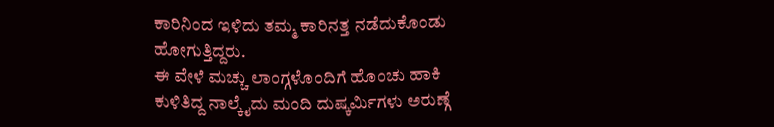ಕಾರಿನಿಂದ ಇಳಿದು ತಮ್ಮ ಕಾರಿನತ್ತ ನಡೆದುಕೊಂಡು ಹೋಗುತ್ತಿದ್ದರು.
ಈ ವೇಳೆ ಮಚ್ಚು ಲಾಂಗ್ಗಳೊಂದಿಗೆ ಹೊಂಚು ಹಾಕಿ ಕುಳಿತಿದ್ದ ನಾಲ್ಕೈದು ಮಂದಿ ದುಷ್ಕರ್ಮಿಗಳು ಅರುಣ್ಗೆ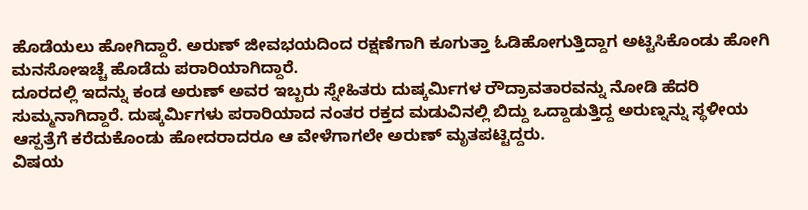ಹೊಡೆಯಲು ಹೋಗಿದ್ದಾರೆ. ಅರುಣ್ ಜೀವಭಯದಿಂದ ರಕ್ಷಣೆಗಾಗಿ ಕೂಗುತ್ತಾ ಓಡಿಹೋಗುತ್ತಿದ್ದಾಗ ಅಟ್ಟಿಸಿಕೊಂಡು ಹೋಗಿ ಮನಸೋಇಚ್ಚೆ ಹೊಡೆದು ಪರಾರಿಯಾಗಿದ್ದಾರೆ.
ದೂರದಲ್ಲಿ ಇದನ್ನು ಕಂಡ ಅರುಣ್ ಅವರ ಇಬ್ಬರು ಸ್ನೇಹಿತರು ದುಷ್ಕರ್ಮಿಗಳ ರೌದ್ರಾವತಾರವನ್ನು ನೋಡಿ ಹೆದರಿ ಸುಮ್ಮನಾಗಿದ್ದಾರೆ. ದುಷ್ಕರ್ಮಿಗಳು ಪರಾರಿಯಾದ ನಂತರ ರಕ್ತದ ಮಡುವಿನಲ್ಲಿ ಬಿದ್ದು ಒದ್ದಾಡುತ್ತಿದ್ದ ಅರುಣ್ನನ್ನು ಸ್ಥಳೀಯ ಆಸ್ಪತ್ರೆಗೆ ಕರೆದುಕೊಂಡು ಹೋದರಾದರೂ ಆ ವೇಳೆಗಾಗಲೇ ಅರುಣ್ ಮೃತಪಟ್ಟಿದ್ದರು.
ವಿಷಯ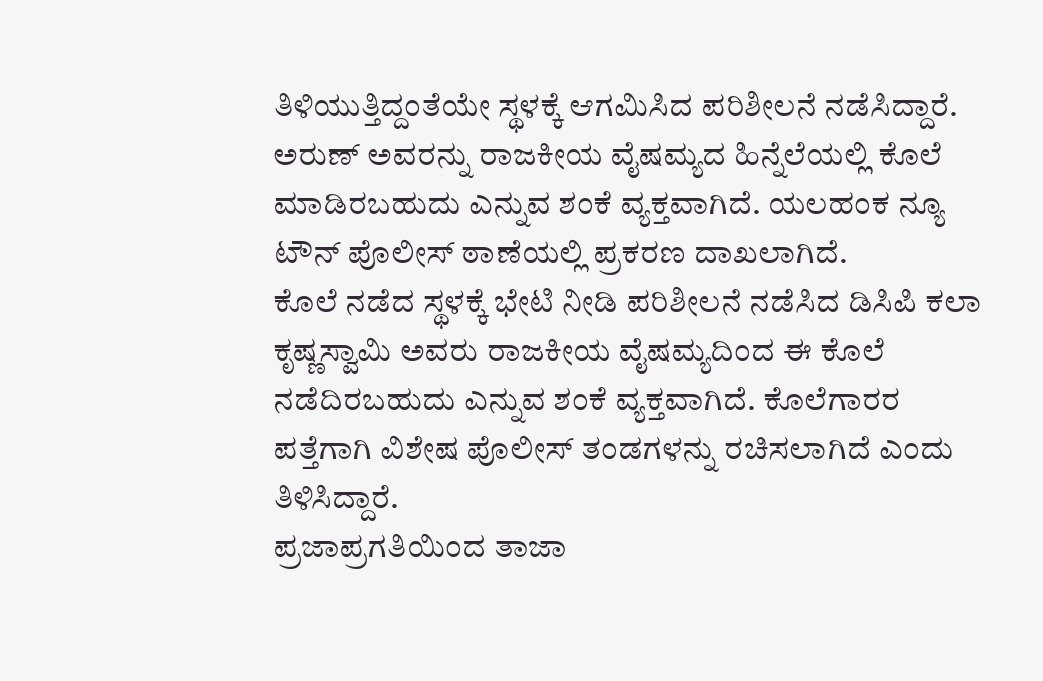ತಿಳಿಯುತ್ತಿದ್ದಂತೆಯೇ ಸ್ಥಳಕ್ಕೆ ಆಗಮಿಸಿದ ಪರಿಶೀಲನೆ ನಡೆಸಿದ್ದಾರೆ. ಅರುಣ್ ಅವರನ್ನು ರಾಜಕೀಯ ವೈಷಮ್ಯದ ಹಿನ್ನೆಲೆಯಲ್ಲಿ ಕೊಲೆ ಮಾಡಿರಬಹುದು ಎನ್ನುವ ಶಂಕೆ ವ್ಯಕ್ತವಾಗಿದೆ. ಯಲಹಂಕ ನ್ಯೂ ಟೌನ್ ಪೊಲೀಸ್ ಠಾಣೆಯಲ್ಲಿ ಪ್ರಕರಣ ದಾಖಲಾಗಿದೆ.
ಕೊಲೆ ನಡೆದ ಸ್ಥಳಕ್ಕೆ ಭೇಟಿ ನೀಡಿ ಪರಿಶೀಲನೆ ನಡೆಸಿದ ಡಿಸಿಪಿ ಕಲಾ ಕೃಷ್ಣಸ್ವಾಮಿ ಅವರು ರಾಜಕೀಯ ವೈಷಮ್ಯದಿಂದ ಈ ಕೊಲೆ ನಡೆದಿರಬಹುದು ಎನ್ನುವ ಶಂಕೆ ವ್ಯಕ್ತವಾಗಿದೆ. ಕೊಲೆಗಾರರ ಪತ್ತೆಗಾಗಿ ವಿಶೇಷ ಪೊಲೀಸ್ ತಂಡಗಳನ್ನು ರಚಿಸಲಾಗಿದೆ ಎಂದು ತಿಳಿಸಿದ್ದಾರೆ.
ಪ್ರಜಾಪ್ರಗತಿಯಿಂದ ತಾಜಾ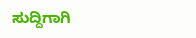ಸುದ್ದಿಗಾಗಿ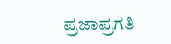ಪ್ರಜಾಪ್ರಗತಿ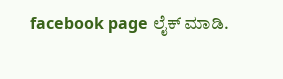facebook page ಲೈಕ್ ಮಾಡಿ.